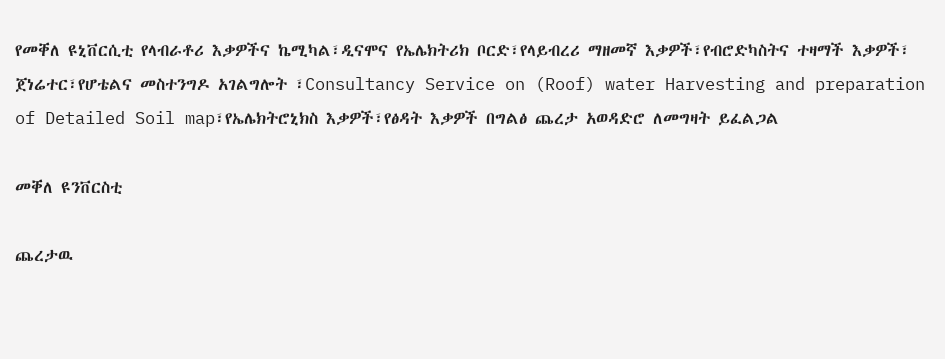የመቐለ ዩኒቨርሲቲ የላብራቶሪ እቃዎችና ኬሚካል፣ዲናሞና የኤሌክትሪክ ቦርድ፣የላይብረሪ ማዘመኛ እቃዎች፣የብሮድካስትና ተዛማች እቃዎች፣ ጀነሬተር፣የሆቴልና መስተንግዶ አገልግሎት ፣Consultancy Service on (Roof) water Harvesting and preparation of Detailed Soil map፣የኤሌክትሮኒክስ እቃዎች፣የፅዳት እቃዎች በግልፅ ጨረታ አወዳድሮ ለመግዛት ይፈልጋል

መቐለ ዩንቨርስቲ

ጨረታዉ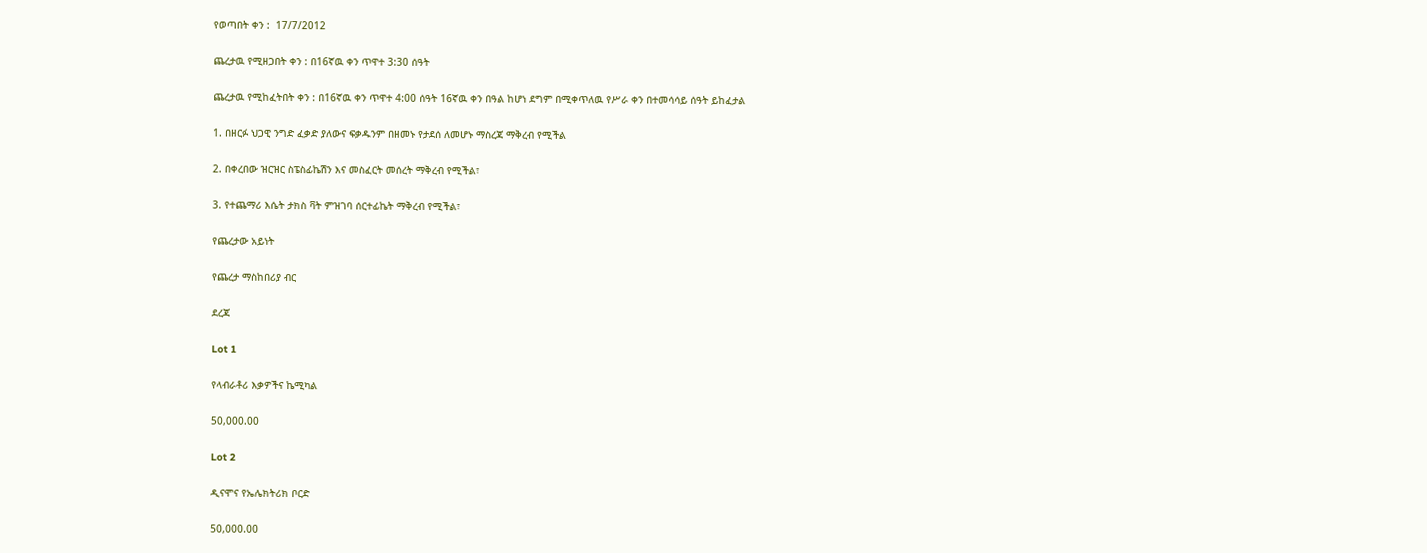የወጣበት ቀን :  17/7/2012

ጨረታዉ የሚዘጋበት ቀን : በ16ኛዉ ቀን ጥዋተ 3:30 ሰዓት

ጨረታዉ የሚከፈትበት ቀን : በ16ኛዉ ቀን ጥዋተ 4:00 ሰዓት 16ኛዉ ቀን በዓል ከሆነ ደግም በሚቀጥለዉ የሥራ ቀን በተመሳሳይ ሰዓት ይከፈታል

1. በዘርፉ ህጋዊ ንግድ ፈቃድ ያለውና ፍቃዱንም በዘመኑ የታደሰ ለመሆኑ ማስረጃ ማቅረብ የሚችል

2. በቀረበው ዝርዝር ስፔስፊኬሽን እና መስፈርት መሰረት ማቅረብ የሚችል፣

3. የተጨማሪ እሴት ታክስ ቫት ምዝገባ ሰርተፊኬት ማቅረብ የሚችል፣

የጨረታው አይነት

የጨረታ ማስከበሪያ ብር

ደረጃ

Lot 1

የላብራቶሪ እቃዎችና ኬሚካል

50,000.00

Lot 2

ዲናሞና የኤሌክትሪክ ቦርድ

50,000.00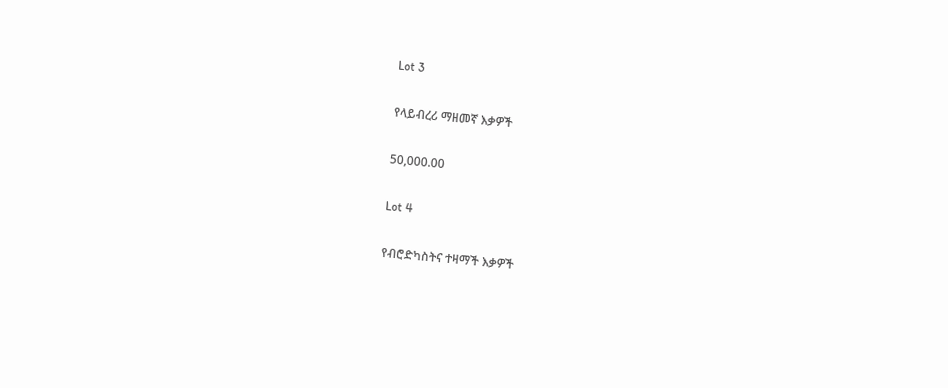Lot 3

የላይብረሪ ማዘመኛ እቃዎች

50,000.00

Lot 4

የብሮድካስትና ተዛማች እቃዎች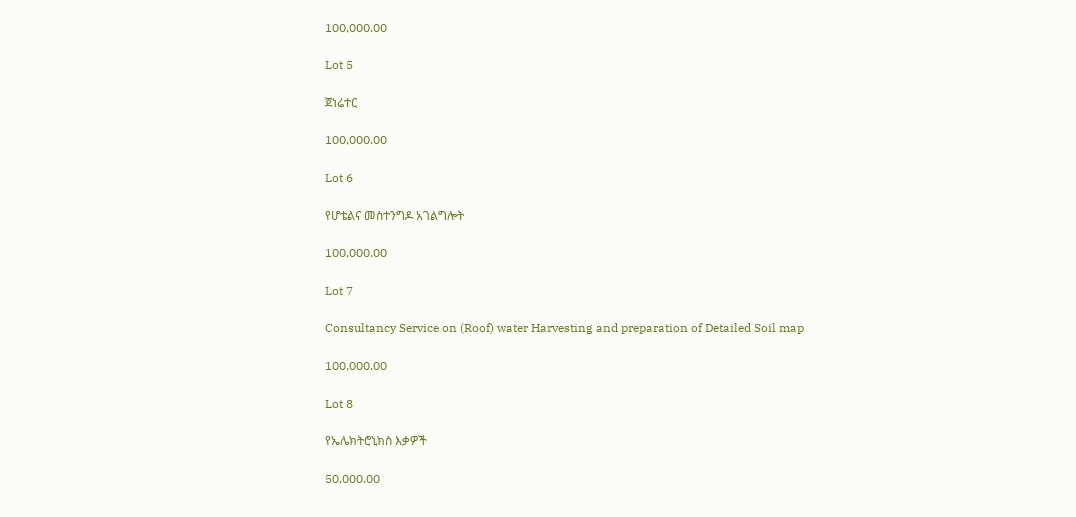100,000.00

Lot 5

ጀነሬተር

100,000.00

Lot 6

የሆቴልና መስተንግዶ አገልግሎት

100,000.00

Lot 7

Consultancy Service on (Roof) water Harvesting and preparation of Detailed Soil map

100,000.00

Lot 8

የኤሌክትሮኒክስ እቃዎች

50,000.00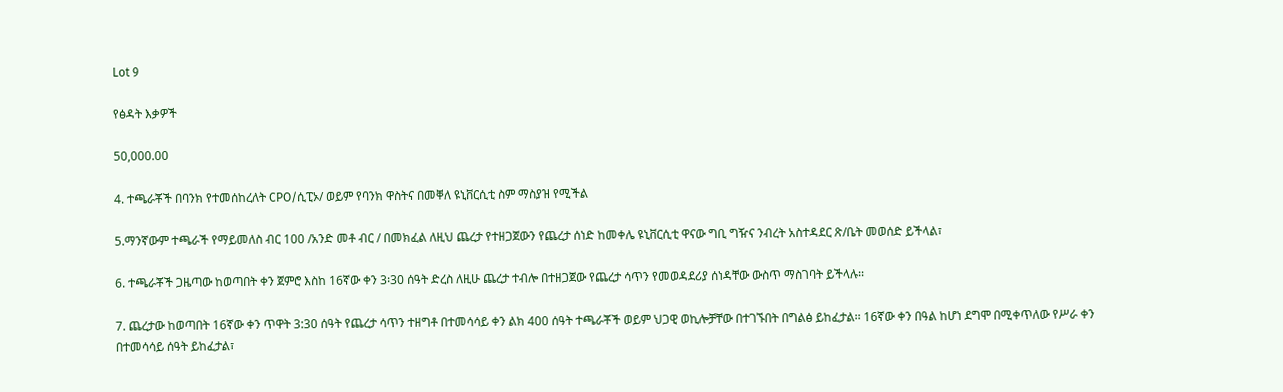Lot 9

የፅዳት እቃዎች

50,000.00

4. ተጫራቾች በባንክ የተመሰከረለት CPO/ሲፒኦ/ ወይም የባንክ ዋስትና በመቐለ ዩኒቨርሲቲ ስም ማስያዝ የሚችል

5.ማንኛውም ተጫራች የማይመለስ ብር 100 /አንድ መቶ ብር / በመክፈል ለዚህ ጨረታ የተዘጋጀውን የጨረታ ሰነድ ከመቀሌ ዩኒቨርሲቲ ዋናው ግቢ ግዥና ንብረት አስተዳደር ጽ/ቤት መወሰድ ይችላል፣

6. ተጫራቾች ጋዜጣው ከወጣበት ቀን ጀምሮ እስከ 16ኛው ቀን 3፡30 ሰዓት ድረስ ለዚሁ ጨረታ ተብሎ በተዘጋጀው የጨረታ ሳጥን የመወዳደሪያ ሰነዳቸው ውስጥ ማስገባት ይችላሉ፡፡

7. ጨረታው ከወጣበት 16ኛው ቀን ጥዋት 3:30 ሰዓት የጨረታ ሳጥን ተዘግቶ በተመሳሳይ ቀን ልክ 400 ሰዓት ተጫራቾች ወይም ህጋዊ ወኪሎቻቸው በተገኙበት በግልፅ ይከፈታል፡፡ 16ኛው ቀን በዓል ከሆነ ደግሞ በሚቀጥለው የሥራ ቀን በተመሳሳይ ሰዓት ይከፈታል፣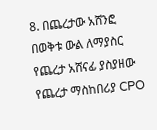8. በጨረታው አሸንፎ በወቅቱ ውል ለማያስር የጨረታ አሸናፊ ያስያዘው የጨረታ ማስከበሪያ CPO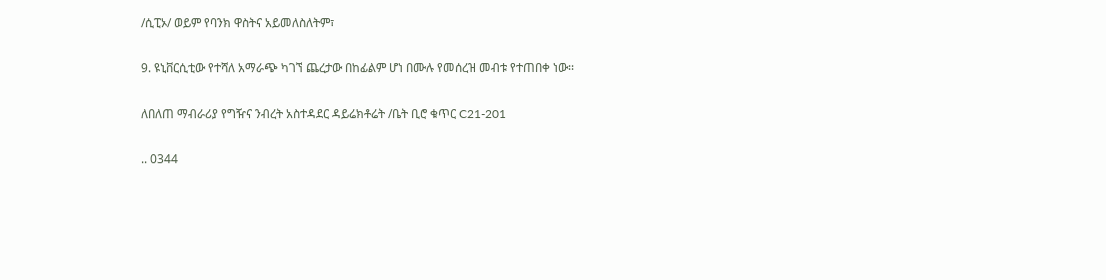/ሲፒኦ/ ወይም የባንክ ዋስትና አይመለስለትም፣

9. ዩኒቨርሲቲው የተሻለ አማራጭ ካገኘ ጨረታው በከፊልም ሆነ በሙሉ የመሰረዝ መብቱ የተጠበቀ ነው፡፡

ለበለጠ ማብራሪያ የግዥና ንብረት አስተዳደር ዳይሬክቶሬት /ቤት ቢሮ ቁጥር C21-201

.. 0344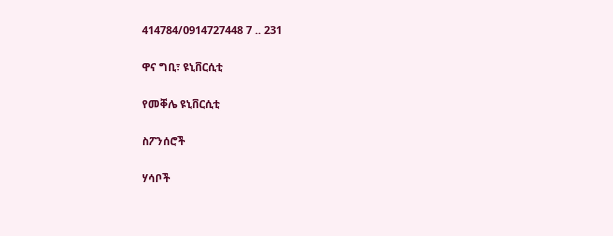414784/0914727448 7 .. 231

ዋና ግቢ፣ ዩኒቨርሲቲ

የመቐሌ ዩኒቨርሲቲ

ስፖንሰሮች

ሃሳቦች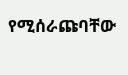የሚሰራጩባቸው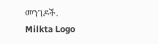መንገዶች.
Milkta Logo